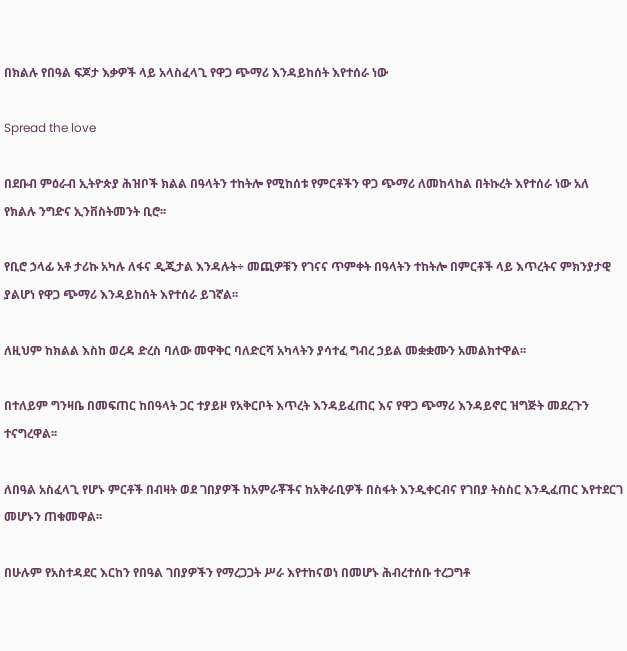በክልሉ የበዓል ፍጆታ እቃዎች ላይ አላስፈላጊ የዋጋ ጭማሪ እንዳይከሰት እየተሰራ ነው

Spread the love

በደቡብ ምዕራብ ኢትዮጵያ ሕዝቦች ክልል በዓላትን ተከትሎ የሚከሰቱ የምርቶችን ዋጋ ጭማሪ ለመከላከል በትኩረት እየተሰራ ነው አለ የክልሉ ንግድና ኢንቨስትመንት ቢሮ፡፡

የቢሮ ኃላፊ አቶ ታሪኩ አካሉ ለፋና ዲጂታል እንዳሉት÷ መጪዎቹን የገናና ጥምቀት በዓላትን ተከትሎ በምርቶች ላይ እጥረትና ምክንያታዊ ያልሆነ የዋጋ ጭማሪ እንዳይከሰት እየተሰራ ይገኛል፡፡

ለዚህም ከክልል እስከ ወረዳ ድረስ ባለው መዋቅር ባለድርሻ አካላትን ያሳተፈ ግብረ ኃይል መቋቋሙን አመልክተዋል፡፡

በተለይም ግንዛቤ በመፍጠር ከበዓላት ጋር ተያይዞ የአቅርቦት እጥረት እንዳይፈጠር እና የዋጋ ጭማሪ እንዳይኖር ዝግጅት መደረጉን ተናግረዋል፡፡

ለበዓል አስፈላጊ የሆኑ ምርቶች በብዛት ወደ ገበያዎች ከአምራቾችና ከአቅራቢዎች በስፋት እንዲቀርብና የገበያ ትስስር እንዲፈጠር እየተደርገ መሆኑን ጠቁመዋል፡፡

በሁሉም የአስተዳደር እርከን የበዓል ገበያዎችን የማረጋጋት ሥራ እየተከናወነ በመሆኑ ሕብረተሰቡ ተረጋግቶ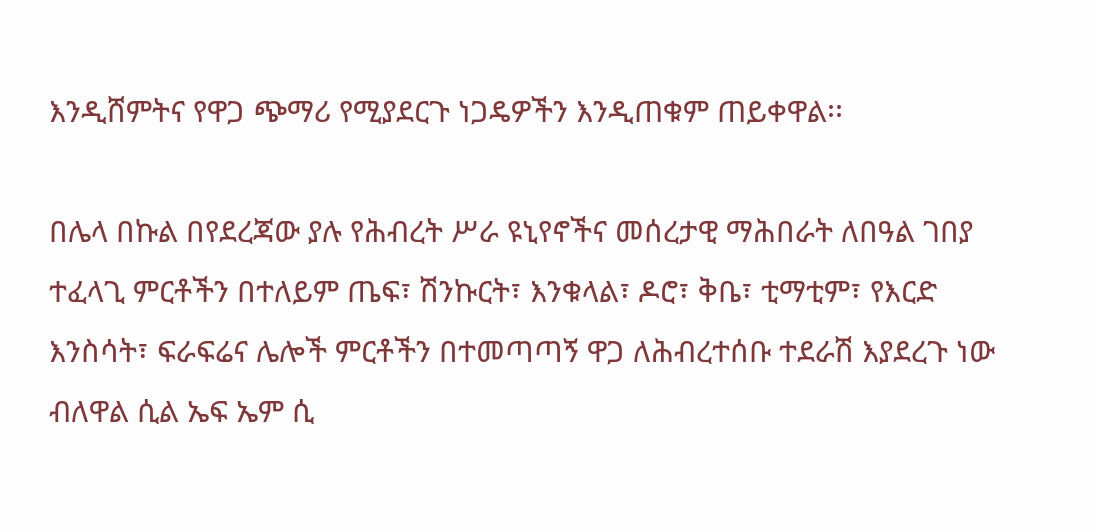እንዲሸምትና የዋጋ ጭማሪ የሚያደርጉ ነጋዴዎችን እንዲጠቁም ጠይቀዋል፡፡

በሌላ በኩል በየደረጃው ያሉ የሕብረት ሥራ ዩኒየኖችና መሰረታዊ ማሕበራት ለበዓል ገበያ ተፈላጊ ምርቶችን በተለይም ጤፍ፣ ሽንኩርት፣ እንቁላል፣ ዶሮ፣ ቅቤ፣ ቲማቲም፣ የእርድ እንስሳት፣ ፍራፍሬና ሌሎች ምርቶችን በተመጣጣኝ ዋጋ ለሕብረተሰቡ ተደራሽ እያደረጉ ነው ብለዋል ሲል ኤፍ ኤም ሲ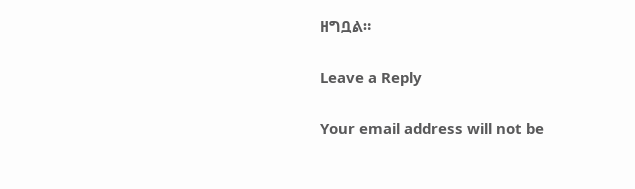ዘግቧል።

Leave a Reply

Your email address will not be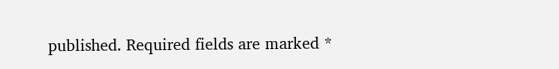published. Required fields are marked *